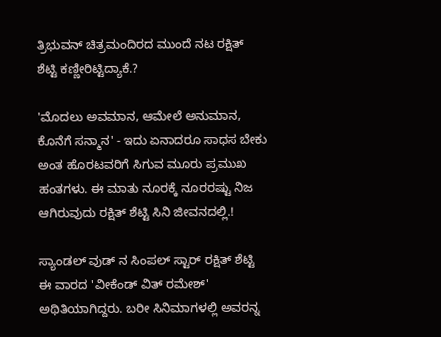ತ್ರಿಭುವನ್ ಚಿತ್ರಮಂದಿರದ ಮುಂದೆ ನಟ ರಕ್ಷಿತ್ ಶೆಟ್ಟಿ ಕಣ್ಣೀರಿಟ್ಟಿದ್ಯಾಕೆ.?

'ಮೊದಲು ಅವಮಾನ, ಆಮೇಲೆ ಅನುಮಾನ, ಕೊನೆಗೆ ಸನ್ಮಾನ' - ಇದು ಏನಾದರೂ ಸಾಧಸ ಬೇಕು ಅಂತ ಹೊರಟವರಿಗೆ ಸಿಗುವ ಮೂರು ಪ್ರಮುಖ ಹಂತಗಳು. ಈ ಮಾತು ನೂರಕ್ಕೆ ನೂರರಷ್ಟು ನಿಜ ಆಗಿರುವುದು ರಕ್ಷಿತ್ ಶೆಟ್ಟಿ ಸಿನಿ ಜೀವನದಲ್ಲಿ.!

ಸ್ಯಾಂಡಲ್ ವುಡ್ ನ ಸಿಂಪಲ್ ಸ್ಟಾರ್ ರಕ್ಷಿತ್ ಶೆಟ್ಟಿ ಈ ವಾರದ 'ವೀಕೆಂಡ್ ವಿತ್ ರಮೇಶ್' ಅಥಿತಿಯಾಗಿದ್ದರು. ಬರೀ ಸಿನಿಮಾಗಳಲ್ಲಿ ಅವರನ್ನ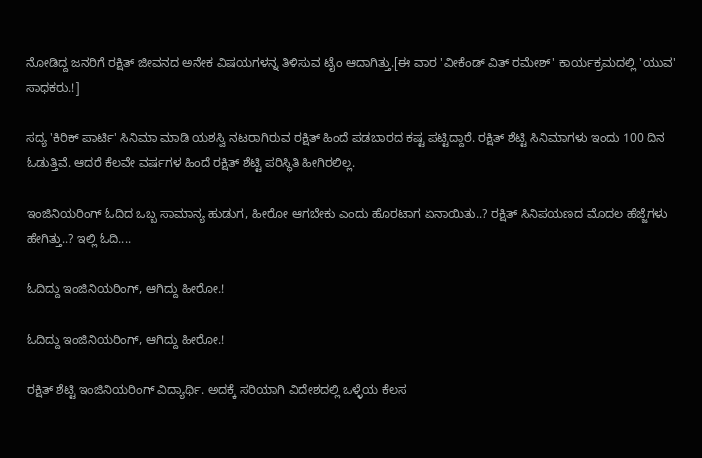ನೋಡಿದ್ದ ಜನರಿಗೆ ರಕ್ಷಿತ್ ಜೀವನದ ಅನೇಕ ವಿಷಯಗಳನ್ನ ತಿಳಿಸುವ ಟೈಂ ಆದಾಗಿತ್ತು.[ಈ ವಾರ 'ವೀಕೆಂಡ್ ವಿತ್ ರಮೇಶ್' ಕಾರ್ಯಕ್ರಮದಲ್ಲಿ 'ಯುವ' ಸಾಧಕರು.!]

ಸದ್ಯ 'ಕಿರಿಕ್ ಪಾರ್ಟಿ' ಸಿನಿಮಾ ಮಾಡಿ ಯಶಸ್ವಿ ನಟರಾಗಿರುವ ರಕ್ಷಿತ್ ಹಿಂದೆ ಪಡಬಾರದ ಕಷ್ಟ ಪಟ್ಟಿದ್ದಾರೆ. ರಕ್ಷಿತ್ ಶೆಟ್ಟಿ ಸಿನಿಮಾಗಳು ಇಂದು 100 ದಿನ ಓಡುತ್ತಿವೆ. ಆದರೆ ಕೆಲವೇ ವರ್ಷಗಳ ಹಿಂದೆ ರಕ್ಷಿತ್ ಶೆಟ್ಟಿ ಪರಿಸ್ಥಿತಿ ಹೀಗಿರಲಿಲ್ಲ.

ಇಂಜಿನಿಯರಿಂಗ್ ಓದಿದ ಒಬ್ಬ ಸಾಮಾನ್ಯ ಹುಡುಗ, ಹೀರೋ ಆಗಬೇಕು ಎಂದು ಹೊರಟಾಗ ಏನಾಯಿತು..? ರಕ್ಷಿತ್ ಸಿನಿಪಯಣದ ಮೊದಲ ಹೆಜ್ಜೆಗಳು ಹೇಗಿತ್ತು..? ಇಲ್ಲಿ ಓದಿ....

ಓದಿದ್ದು ಇಂಜಿನಿಯರಿಂಗ್, ಆಗಿದ್ದು ಹೀರೋ.!

ಓದಿದ್ದು ಇಂಜಿನಿಯರಿಂಗ್, ಆಗಿದ್ದು ಹೀರೋ.!

ರಕ್ಷಿತ್ ಶೆಟ್ಟಿ ಇಂಜಿನಿಯರಿಂಗ್ ವಿದ್ಯಾರ್ಥಿ. ಅದಕ್ಕೆ ಸರಿಯಾಗಿ ವಿದೇಶದಲ್ಲಿ ಒಳ್ಳೆಯ ಕೆಲಸ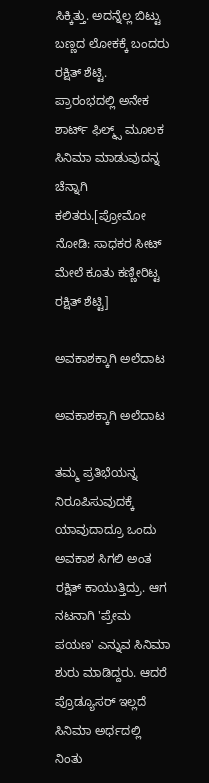ಸಿಕ್ಕಿತ್ತು. ಅದನ್ನೆಲ್ಲ ಬಿಟ್ಟು ಬಣ್ಣದ ಲೋಕಕ್ಕೆ ಬಂದರು ರಕ್ಷಿತ್ ಶೆಟ್ಟಿ. ಪ್ರಾರಂಭದಲ್ಲಿ ಅನೇಕ ಶಾರ್ಟ್ ಫಿಲ್ಮ್ಸ್ ಮೂಲಕ ಸಿನಿಮಾ ಮಾಡುವುದನ್ನ ಚೆನ್ನಾಗಿ ಕಲಿತರು.[ಪ್ರೋಮೋ ನೋಡಿ: ಸಾಧಕರ ಸೀಟ್ ಮೇಲೆ ಕೂತು ಕಣ್ಣೀರಿಟ್ಟ ರಕ್ಷಿತ್ ಶೆಟ್ಟಿ]

ಅವಕಾಶಕ್ಕಾಗಿ ಅಲೆದಾಟ

ಅವಕಾಶಕ್ಕಾಗಿ ಅಲೆದಾಟ

ತಮ್ಮ ಪ್ರತಿಭೆಯನ್ನ ನಿರೂಪಿಸುವುದಕ್ಕೆ ಯಾವುದಾದ್ರೂ ಒಂದು ಅವಕಾಶ ಸಿಗಲಿ ಅಂತ ರಕ್ಷಿತ್ ಕಾಯುತ್ತಿದ್ರು. ಆಗ ನಟನಾಗಿ 'ಪ್ರೇಮ ಪಯಣ' ಎನ್ನುವ ಸಿನಿಮಾ ಶುರು ಮಾಡಿದ್ದರು. ಆದರೆ ಪ್ರೊಡ್ಯೂಸರ್ ಇಲ್ಲದೆ ಸಿನಿಮಾ ಅರ್ಧದಲ್ಲಿ ನಿಂತು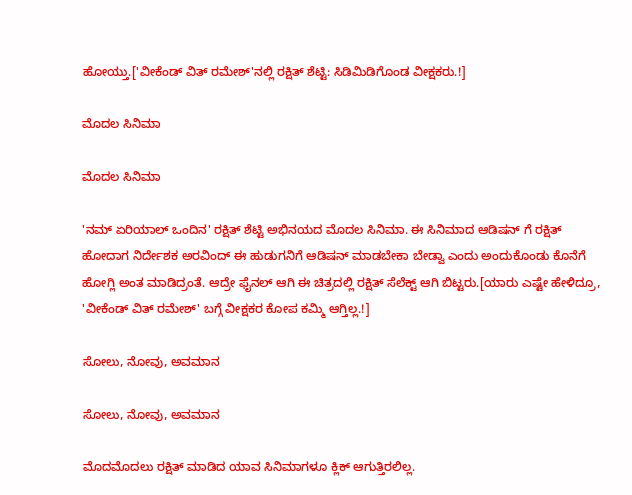ಹೋಯ್ತು.['ವೀಕೆಂಡ್ ವಿತ್ ರಮೇಶ್'ನಲ್ಲಿ ರಕ್ಷಿತ್ ಶೆಟ್ಟಿ: ಸಿಡಿಮಿಡಿಗೊಂಡ ವೀಕ್ಷಕರು.!]

ಮೊದಲ ಸಿನಿಮಾ

ಮೊದಲ ಸಿನಿಮಾ

'ನಮ್ ಏರಿಯಾಲ್ ಒಂದಿನ' ರಕ್ಷಿತ್ ಶೆಟ್ಟಿ ಅಭಿನಯದ ಮೊದಲ ಸಿನಿಮಾ. ಈ ಸಿನಿಮಾದ ಆಡಿಷನ್ ಗೆ ರಕ್ಷಿತ್ ಹೋದಾಗ ನಿರ್ದೇಶಕ ಅರವಿಂದ್ ಈ ಹುಡುಗನಿಗೆ ಆಡಿಷನ್ ಮಾಡಬೇಕಾ ಬೇಡ್ವಾ ಎಂದು ಅಂದುಕೊಂಡು ಕೊನೆಗೆ ಹೋಗ್ಲಿ ಅಂತ ಮಾಡಿದ್ರಂತೆ. ಆದ್ರೇ ಫೈನಲ್ ಆಗಿ ಈ ಚಿತ್ರದಲ್ಲಿ ರಕ್ಷಿತ್ ಸೆಲೆಕ್ಟ್ ಆಗಿ ಬಿಟ್ಟರು.[ಯಾರು ಎಷ್ಟೇ ಹೇಳಿದ್ರೂ, 'ವೀಕೆಂಡ್ ವಿತ್ ರಮೇಶ್' ಬಗ್ಗೆ ವೀಕ್ಷಕರ ಕೋಪ ಕಮ್ಮಿ ಆಗ್ತಿಲ್ಲ.!]

ಸೋಲು, ನೋವು, ಅವಮಾನ

ಸೋಲು, ನೋವು, ಅವಮಾನ

ಮೊದಮೊದಲು ರಕ್ಷಿತ್ ಮಾಡಿದ ಯಾವ ಸಿನಿಮಾಗಳೂ ಕ್ಲಿಕ್ ಆಗುತ್ತಿರಲಿಲ್ಲ.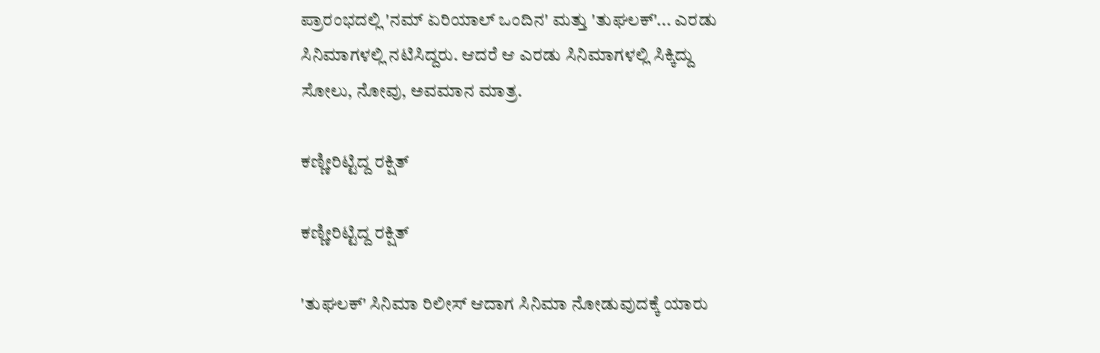ಪ್ರಾರಂಭದಲ್ಲಿ 'ನಮ್ ಏರಿಯಾಲ್ ಒಂದಿನ' ಮತ್ತು 'ತುಘಲಕ್'... ಎರಡು ಸಿನಿಮಾಗಳಲ್ಲಿ ನಟಿಸಿದ್ದರು. ಆದರೆ ಆ ಎರಡು ಸಿನಿಮಾಗಳಲ್ಲಿ ಸಿಕ್ಕಿದ್ದು ಸೋಲು, ನೋವು, ಅವಮಾನ ಮಾತ್ರ.

ಕಣ್ಣೀರಿಟ್ಟಿದ್ದ ರಕ್ಷಿತ್

ಕಣ್ಣೀರಿಟ್ಟಿದ್ದ ರಕ್ಷಿತ್

'ತುಘಲಕ್' ಸಿನಿಮಾ ರಿಲೀಸ್ ಆದಾಗ ಸಿನಿಮಾ ನೋಡುವುದಕ್ಕೆ ಯಾರು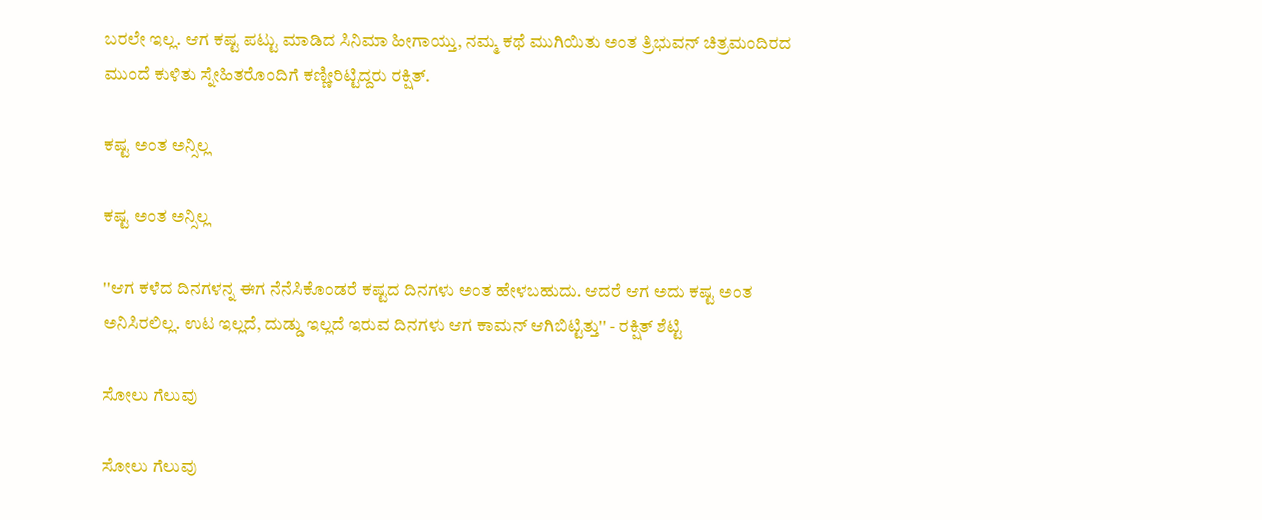ಬರಲೇ ಇಲ್ಲ. ಆಗ ಕಷ್ಟ ಪಟ್ಟು ಮಾಡಿದ ಸಿನಿಮಾ ಹೀಗಾಯ್ತು, ನಮ್ಮ ಕಥೆ ಮುಗಿಯಿತು ಅಂತ ತ್ರಿಭುವನ್ ಚಿತ್ರಮಂದಿರದ ಮುಂದೆ ಕುಳಿತು ಸ್ನೇಹಿತರೊಂದಿಗೆ ಕಣ್ಣೀರಿಟ್ಟಿದ್ದರು ರಕ್ಷಿತ್.

ಕಷ್ಟ ಅಂತ ಅನ್ಸಿಲ್ಲ

ಕಷ್ಟ ಅಂತ ಅನ್ಸಿಲ್ಲ

''ಆಗ ಕಳೆದ ದಿನಗಳನ್ನ ಈಗ ನೆನೆಸಿಕೊಂಡರೆ ಕಷ್ಟದ ದಿನಗಳು ಅಂತ ಹೇಳಬಹುದು. ಆದರೆ ಆಗ ಅದು ಕಷ್ಟ ಅಂತ ಅನಿಸಿರಲಿಲ್ಲ. ಉಟ ಇಲ್ಲದೆ, ದುಡ್ಡು ಇಲ್ಲದೆ ಇರುವ ದಿನಗಳು ಆಗ ಕಾಮನ್ ಆಗಿಬಿಟ್ಟಿತ್ತು'' - ರಕ್ಷಿತ್ ಶೆಟ್ಟಿ

ಸೋಲು ಗೆಲುವು

ಸೋಲು ಗೆಲುವು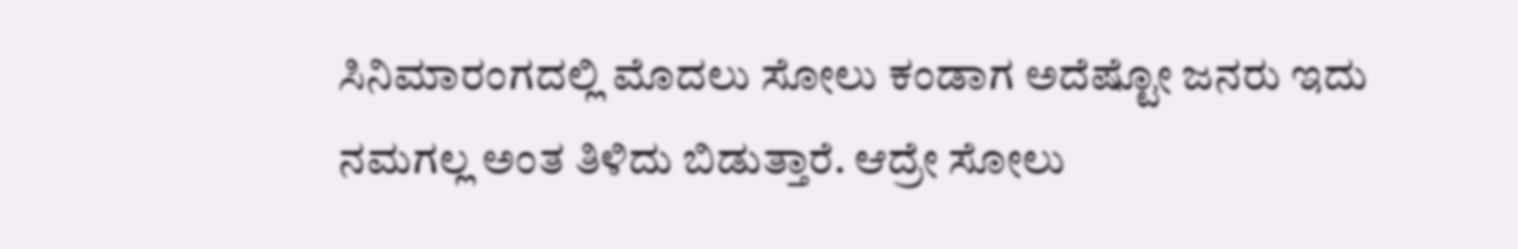ಸಿನಿಮಾರಂಗದಲ್ಲಿ ಮೊದಲು ಸೋಲು ಕಂಡಾಗ ಅದೆಷ್ಟೋ ಜನರು ಇದು ನಮಗಲ್ಲ ಅಂತ ತಿಳಿದು ಬಿಡುತ್ತಾರೆ. ಆದ್ರೇ ಸೋಲು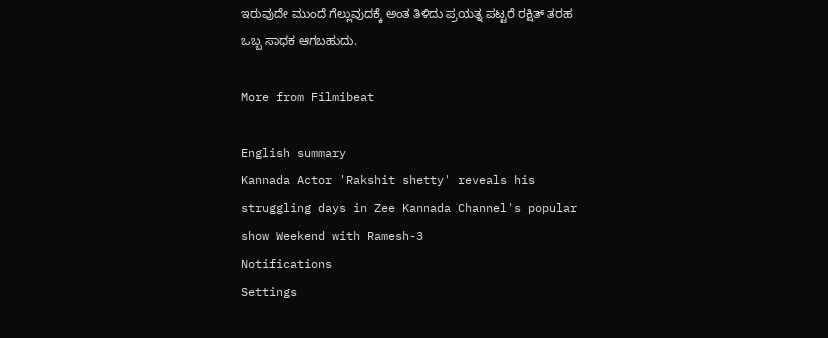ಇರುವುದೇ ಮುಂದೆ ಗೆಲ್ಲುವುದಕ್ಕೆ ಅಂತ ತಿಳಿದು ಪ್ರಯತ್ನ ಪಟ್ಟರೆ ರಕ್ಷಿತ್ ತರಹ ಒಬ್ಬ ಸಾಧಕ ಆಗಬಹುದು.

More from Filmibeat

English summary
Kannada Actor 'Rakshit shetty' reveals his struggling days in Zee Kannada Channel's popular show Weekend with Ramesh-3
Notifications
Settings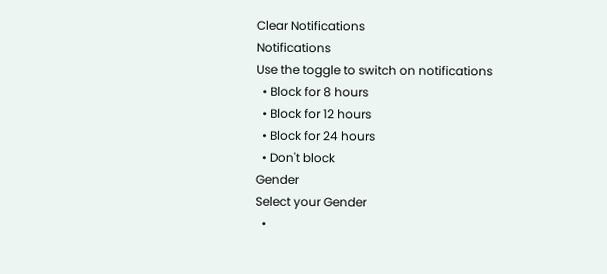Clear Notifications
Notifications
Use the toggle to switch on notifications
  • Block for 8 hours
  • Block for 12 hours
  • Block for 24 hours
  • Don't block
Gender
Select your Gender
  •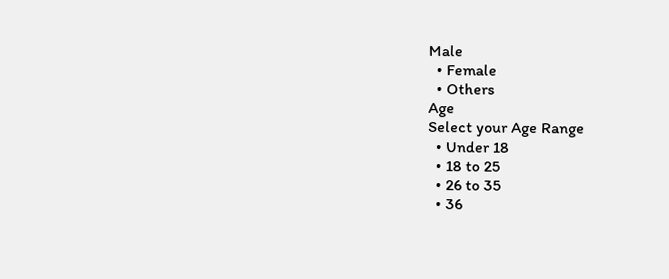Male
  • Female
  • Others
Age
Select your Age Range
  • Under 18
  • 18 to 25
  • 26 to 35
  • 36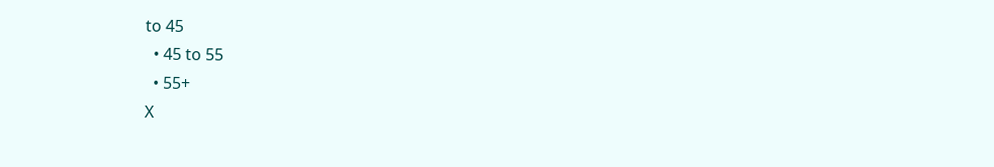to 45
  • 45 to 55
  • 55+
X